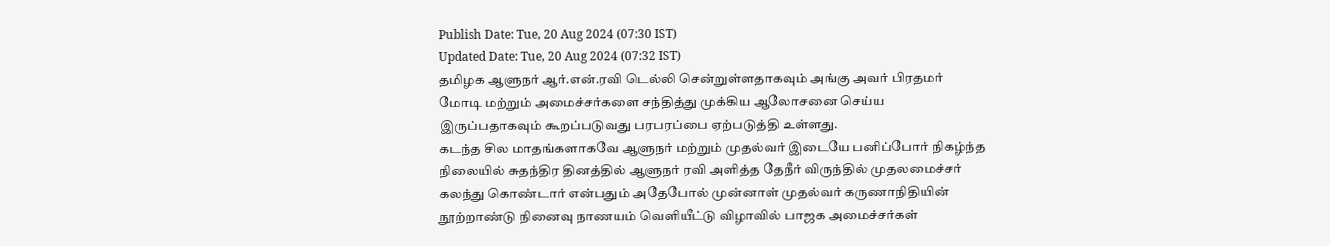Publish Date: Tue, 20 Aug 2024 (07:30 IST)
Updated Date: Tue, 20 Aug 2024 (07:32 IST)
தமிழக ஆளுநர் ஆர்.என்.ரவி டெல்லி சென்றுள்ளதாகவும் அங்கு அவர் பிரதமர் மோடி மற்றும் அமைச்சர்களை சந்தித்து முக்கிய ஆலோசனை செய்ய இருப்பதாகவும் கூறப்படுவது பரபரப்பை ஏற்படுத்தி உள்ளது.
கடந்த சில மாதங்களாகவே ஆளுநர் மற்றும் முதல்வர் இடையே பனிப்போர் நிகழ்ந்த நிலையில் சுதந்திர தினத்தில் ஆளுநர் ரவி அளித்த தேநீர் விருந்தில் முதலமைச்சர் கலந்து கொண்டார் என்பதும் அதேபோல் முன்னாள் முதல்வர் கருணாநிதியின் நூற்றாண்டு நினைவு நாணயம் வெளியீட்டு விழாவில் பாஜக அமைச்சர்கள்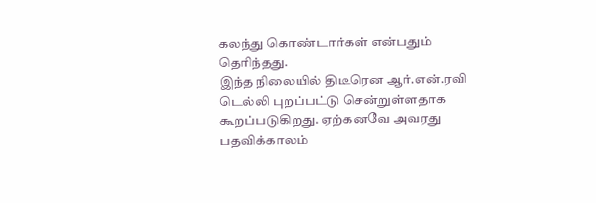கலந்து கொண்டார்கள் என்பதும் தெரிந்தது.
இந்த நிலையில் திடீரென ஆர்.என்.ரவி டெல்லி புறப்பட்டு சென்றுள்ளதாக கூறப்படுகிறது. ஏற்கனவே அவரது பதவிக்காலம்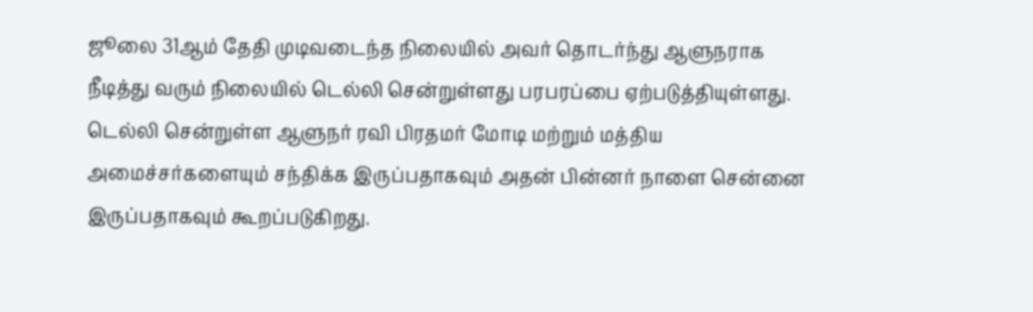ஜூலை 31ஆம் தேதி முடிவடைந்த நிலையில் அவர் தொடர்ந்து ஆளுநராக நீடித்து வரும் நிலையில் டெல்லி சென்றுள்ளது பரபரப்பை ஏற்படுத்தியுள்ளது.
டெல்லி சென்றுள்ள ஆளுநர் ரவி பிரதமர் மோடி மற்றும் மத்திய அமைச்சர்களையும் சந்திக்க இருப்பதாகவும் அதன் பின்னர் நாளை சென்னை இருப்பதாகவும் கூறப்படுகிறது.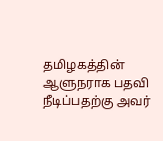தமிழகத்தின் ஆளுநராக பதவி நீடிப்பதற்கு அவர்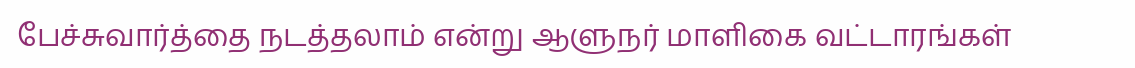பேச்சுவார்த்தை நடத்தலாம் என்று ஆளுநர் மாளிகை வட்டாரங்கள்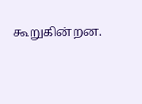கூறுகின்றன.